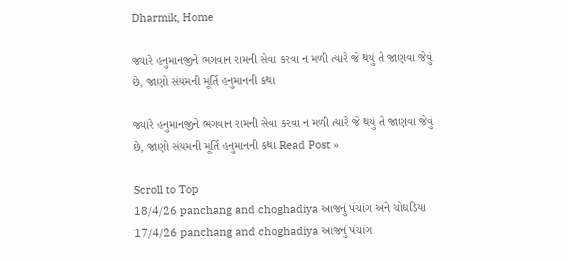Dharmik, Home

જ્યારે હનુમાનજીને ભગવાન રામની સેવા કરવા ન મળી ત્યારે જે થયું તે જાણવા જેવું છે, જાણો સંયમની મૂર્તિ હનુમાનની કથા

જ્યારે હનુમાનજીને ભગવાન રામની સેવા કરવા ન મળી ત્યારે જે થયું તે જાણવા જેવું છે, જાણો સંયમની મૂર્તિ હનુમાનની કથા Read Post »

Scroll to Top
18/4/26 panchang and choghadiya આજનું પંચાંગ અને ચોઘડિયા 17/4/26 panchang and choghadiya આજનું પંચાંગ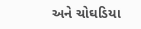અને ચોઘડિયા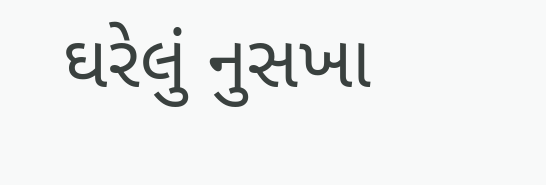ઘરેલું નુસખા